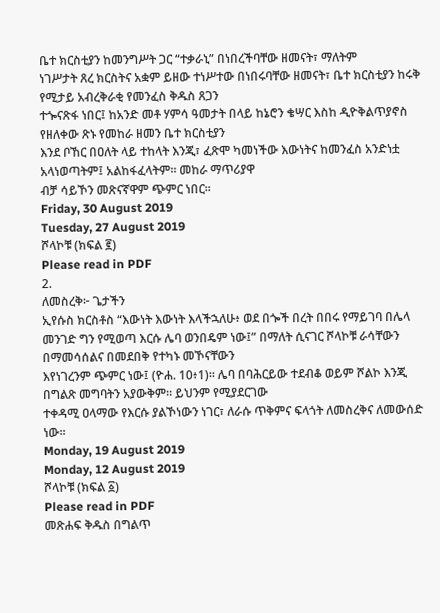ቤተ ክርስቲያን ከመንግሥት ጋር “ተቃራኒ” በነበረችባቸው ዘመናት፣ ማለትም
ነገሥታት ጸረ ክርስትና አቋም ይዘው ተነሥተው በነበሩባቸው ዘመናት፣ ቤተ ክርስቲያን ከሩቅ የሚታይ አብረቅራቂ የመንፈስ ቅዱስ ጸጋን
ተጐናጽፋ ነበር፤ ከአንድ መቶ ሃምሳ ዓመታት በላይ ከኔሮን ቄሣር እስከ ዲዮቅልጥያኖስ የዘለቀው ጽኑ የመከራ ዘመን ቤተ ክርስቲያን
እንደ ቦኸር በዐለት ላይ ተከላት እንጂ፣ ፈጽሞ ካመነችው እውነትና ከመንፈስ አንድነቷ አላነወጣትም፤ አልከፋፈላትም፡፡ መከራ ማጥሪያዋ
ብቻ ሳይኾን መጽናኛዋም ጭምር ነበር፡፡
Friday, 30 August 2019
Tuesday, 27 August 2019
ሾላኮቹ (ክፍል ፪)
Please read in PDF
2.
ለመስረቅ፦ ጌታችን
ኢየሱስ ክርስቶስ “እውነት እውነት እላችኋለሁ፥ ወደ በጐች በረት በበሩ የማይገባ በሌላ መንገድ ግን የሚወጣ እርሱ ሌባ ወንበዴም ነው፤” በማለት ሲናገር ሾላኮቹ ራሳቸውን በማመሳሰልና በመደበቅ የተካኑ መኾናቸውን
እየነገረንም ጭምር ነው፤ (ዮሐ. 10፥1)። ሌባ በባሕርይው ተደብቆ ወይም ሾልኮ እንጂ በግልጽ መግባትን አያውቅም። ይህንም የሚያደርገው
ተቀዳሚ ዐላማው የእርሱ ያልኾነውን ነገር፣ ለራሱ ጥቅምና ፍላጎት ለመስረቅና ለመውሰድ ነው።
Monday, 19 August 2019
Monday, 12 August 2019
ሾላኮቹ (ክፍል ፩)
Please read in PDF
መጽሐፍ ቅዱስ በግልጥ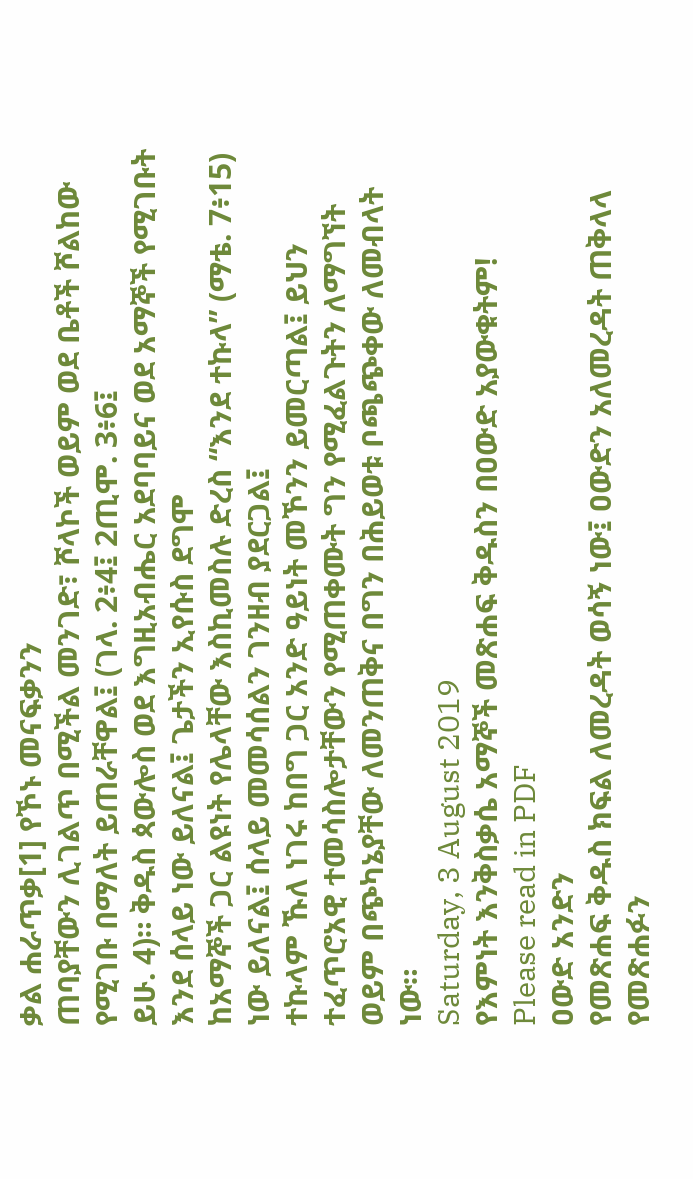ቃል ሐራጥቃ[1] የኾኑ መናፍቃንን
ጠባያቸውን ሊገልጥ በሚችል መንገድ፣ ሾላኮች ወይም ወደ ቤቶች ሾልከው የሚገቡ በማለት ይጠራቸዋል፤ (ገላ. 2፥4፤ 2ጢሞ. 3፥6፤
ይሁ. 4)። ቅዱስ ጳውሎስ ወደ እግዚአብሔር አደባባይና ወደ አማኞች የሚገቡት እንደ ሰላይ ነው ይለናል፤ ጌታችን ኢየሱስ ደግሞ
ከአማኞች ጋር ልዩነት የሌላቸው እስኪመስሉ ድረስ “እንደ ተኩላ” (ማቴ. 7፥15) ነው ይለናል፤ ሰላይ መመሳሰልን ገንዘብ ያደርጋል፤
ተኩላም ኹለ ነገሩ ከበግ ጋር አንድ ዓይነት መኾንን ይመርጣል፤ ይህን ተፈጥሮአዊ ተመሳስሎታቸውን የሚጠቀሙት ግን የሚፈልጉትን ለማግኘት
ወይም በጭካኔያቸው ለመንጠቅና በግን በሕይወቱ ቦጫጭቀው ለመብላት ነው።
Saturday, 3 August 2019
የእምነት እንቅስቃሴ አማኞች መጽሐፍ ቅዱስን በዐውድ አያውቁትም!
Please read in PDF
ዐውድ አንድን
የመጽሐፍ ቅዱስ ክፍል ለመረዳት ወሳኝ ነው፤ ዐውድን አለመረዳት ጠቅላላ የመጽሐፉን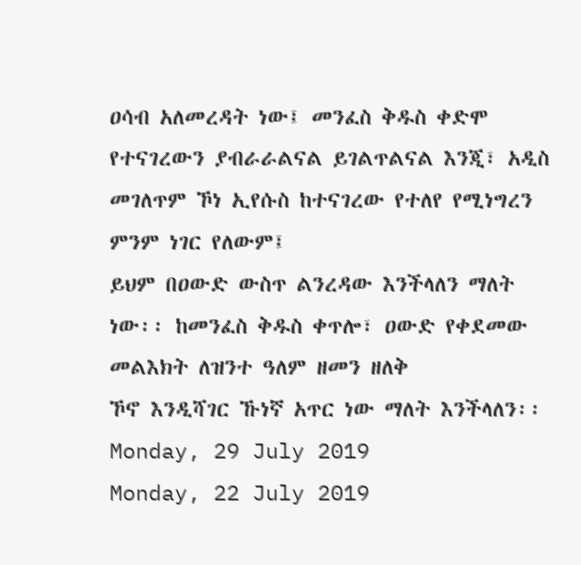ዐሳብ አለመረዳት ነው፤ መንፈስ ቅዱስ ቀድሞ
የተናገረውን ያብራራልናል ይገልጥልናል እንጂ፣ አዲስ መገለጥም ኾነ ኢየሱስ ከተናገረው የተለየ የሚነግረን ምንም ነገር የለውም፤
ይህም በዐውድ ውስጥ ልንረዳው እንችላለን ማለት ነው፡፡ ከመንፈስ ቅዱስ ቀጥሎ፣ ዐውድ የቀደመው መልእክት ለዝንተ ዓለም ዘመን ዘለቅ
ኾኖ እንዲሻገር ኹነኛ አጥር ነው ማለት እንችላለን፡፡
Monday, 29 July 2019
Monday, 22 July 2019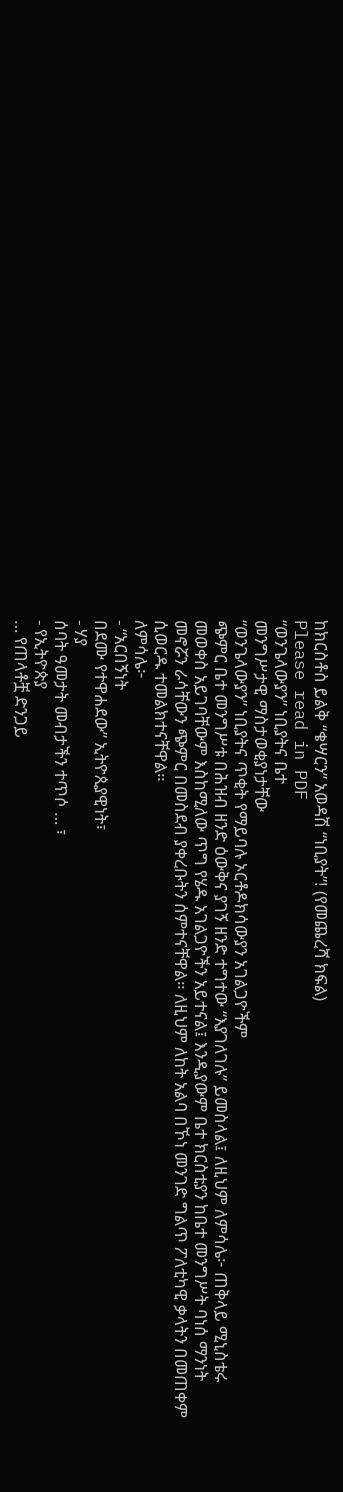ከክርስቶስ ይልቅ “ቄሣርን” አወዳሽ “ነቢያት”! (የመጨረሻ ክፍል)
Please read in PDF
“ወንጌላውያን” ነቢያትና ቤተ
መንግሥታዊ ማስታወቂያነታቸው
“ወንጌላውያን” ነቢያትና ጥቂት የማይባሉ ኦርቶዶክሳውያን አገልጋዮችም
ጭምር ቤተ መንግሥቱ በሕዝብ ዘንድ ዕውቅና ያገኝ ዘንድ ተግተው “እያገለገሉ” ይመስላል፤ ለዚህም ለምሳሌ፦ ጠቅላይ ሚኒስቴሩ
መወቀስ አይገባቸውም እስከሚለው ጥግ የሄዱ አገልጋዮችን አይተናል፤ እንዲያውም ቤተ ክርስቲያን ከቤተ መንግሥት ባነሰ ማንነት
መኖሯን ራሳቸውን ጭምር በመስደብ ያቀረቡትን ሰምተናቸዋል። ለዚህም ለከት አልባ በኾነ መንገድ ግልጥ ፖለቲካዊ ቃላትን በመጠቀም
ሲወርዱ ተመልክተናቸዋል።
ለምሳሌ፦
- “አርበኝነት
በደሙ የተዋሐደው” ኢትዮጲያዊነት፣
- ሃያ
ሰባት ዓመታት መብታችን ተጥሶ … ፣
- የኢትዮጵያ
… የጠላቶቿ ድንጋይ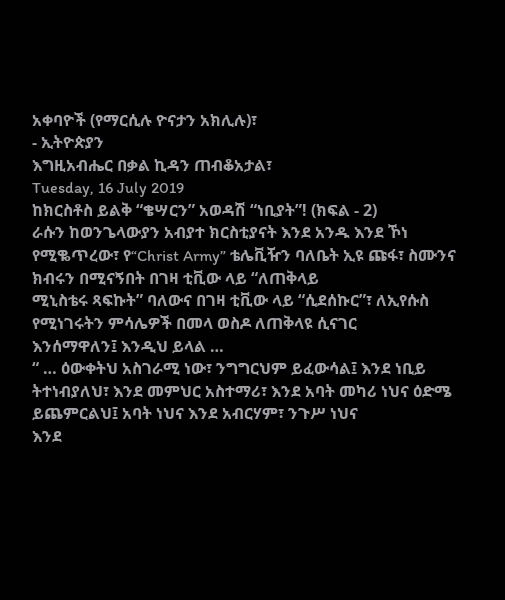አቀባዮች (የማርሲሉ ዮናታን አክሊሉ)፣
- ኢትዮጵያን
እግዚአብሔር በቃል ኪዳን ጠብቆአታል፣
Tuesday, 16 July 2019
ከክርስቶስ ይልቅ “ቄሣርን” አወዳሽ “ነቢያት”! (ክፍል - 2)
ራሱን ከወንጌላውያን አብያተ ክርስቲያናት እንደ አንዱ እንደ ኾነ
የሚቈጥረው፣ የ“Christ Army” ቴሌቪዥን ባለቤት ኢዩ ጩፋ፣ ስሙንና ክብሩን በሚናኝበት በገዛ ቲቪው ላይ “ለጠቅላይ
ሚኒስቴሩ ጻፍኩት” ባለውና በገዛ ቲቪው ላይ “ሲደሰኩር”፣ ለኢየሱስ የሚነገሩትን ምሳሌዎች በመላ ወስዶ ለጠቅላዩ ሲናገር
እንሰማዋለን፤ እንዲህ ይላል …
“ … ዕውቀትህ አስገራሚ ነው፣ ንግግርህም ይፈውሳል፤ እንደ ነቢይ
ትተነብያለህ፣ እንደ መምህር አስተማሪ፣ እንደ አባት መካሪ ነህና ዕድሜ ይጨምርልህ፤ አባት ነህና እንደ አብርሃም፣ ንጉሥ ነህና
እንደ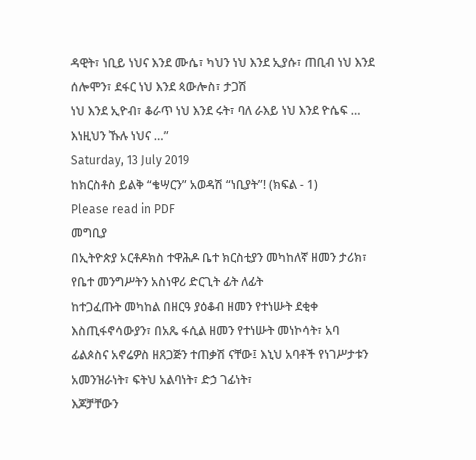ዳዊት፣ ነቢይ ነህና እንደ ሙሴ፣ ካህን ነህ እንደ ኢያሱ፣ ጠቢብ ነህ እንደ ሰሎሞን፣ ደፋር ነህ እንደ ጳውሎስ፣ ታጋሽ
ነህ እንደ ኢዮብ፣ ቆራጥ ነህ እንደ ሩት፣ ባለ ራእይ ነህ እንደ ዮሴፍ … እነዚህን ኹሉ ነህና …”
Saturday, 13 July 2019
ከክርስቶስ ይልቅ “ቄሣርን” አወዳሽ “ነቢያት”! (ክፍል - 1)
Please read in PDF
መግቢያ
በኢትዮጵያ ኦርቶዶክስ ተዋሕዶ ቤተ ክርስቲያን መካከለኛ ዘመን ታሪክ፣ የቤተ መንግሥትን አስነዋሪ ድርጊት ፊት ለፊት
ከተጋፈጡት መካከል በዘርዓ ያዕቆብ ዘመን የተነሡት ደቂቀ እስጢፋኖሳውያን፣ በአጼ ፋሲል ዘመን የተነሡት መነኮሳት፣ አባ
ፊልጶስና አኖሬዎስ ዘጸጋጅን ተጠቃሽ ናቸው፤ እኒህ አባቶች የነገሥታቱን አመንዝራነት፣ ፍትህ አልባነት፣ ድኃ ገፊነት፣
እጆቻቸውን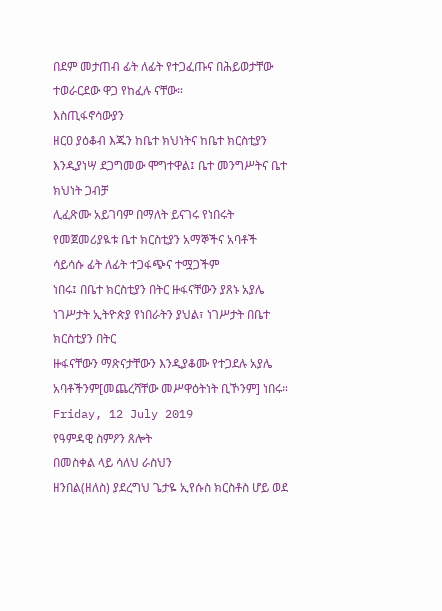በደም መታጠብ ፊት ለፊት የተጋፈጡና በሕይወታቸው ተወራርደው ዋጋ የከፈሉ ናቸው።
እስጢፋኖሳውያን
ዘርዐ ያዕቆብ እጁን ከቤተ ክህነትና ከቤተ ክርስቲያን እንዲያነሣ ደጋግመው ሞግተዋል፤ ቤተ መንግሥትና ቤተ ክህነት ጋብቻ
ሊፈጽሙ አይገባም በማለት ይናገሩ የነበሩት የመጀመሪያዪቱ ቤተ ክርስቲያን አማኞችና አባቶች ሳይሳሱ ፊት ለፊት ተጋፋጭና ተሟጋችም
ነበሩ፤ በቤተ ክርስቲያን በትር ዙፋናቸውን ያጸኑ አያሌ ነገሥታት ኢትዮጵያ የነበራትን ያህል፣ ነገሥታት በቤተ ክርስቲያን በትር
ዙፋናቸውን ማጽናታቸውን እንዲያቆሙ የተጋደሉ አያሌ አባቶችንም[መጨረሻቸው መሥዋዕትነት ቢኾንም] ነበሩ።
Friday, 12 July 2019
የዓምዳዊ ስምዖን ጸሎት
በመስቀል ላይ ሳለህ ራስህን
ዘንበል(ዘለስ) ያደረግህ ጌታዬ ኢየሱስ ክርስቶስ ሆይ ወደ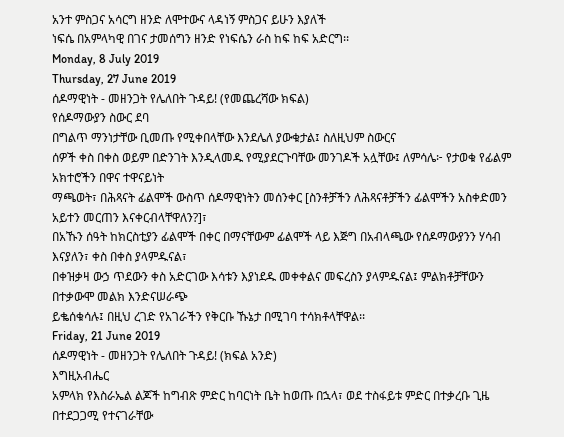አንተ ምስጋና አሳርግ ዘንድ ለሞተውና ላዳነኝ ምስጋና ይሁን እያለች
ነፍሴ በአምላካዊ በገና ታመሰግን ዘንድ የነፍሴን ራስ ከፍ ከፍ አድርግ፡፡
Monday, 8 July 2019
Thursday, 27 June 2019
ሰዶማዊነት - መዘንጋት የሌለበት ጉዳይ! (የመጨረሻው ክፍል)
የሰዶማውያን ስውር ደባ
በግልጥ ማንነታቸው ቢመጡ የሚቀበላቸው እንደሌለ ያውቁታል፤ ስለዚህም ስውርና
ሰዎች ቀስ በቀስ ወይም በድንገት እንዲላመዱ የሚያደርጉባቸው መንገዶች አሏቸው፤ ለምሳሌ፦ የታወቁ የፊልም አክተሮችን በዋና ተዋናይነት
ማጫወት፣ በሕጻናት ፊልሞች ውስጥ ሰዶማዊነትን መሰንቀር [ስንቶቻችን ለሕጻናቶቻችን ፊልሞችን አስቀድመን አይተን መርጠን እናቀርብላቸዋለን?]፣
በአኹን ሰዓት ከክርስቲያን ፊልሞች በቀር በማናቸውም ፊልሞች ላይ እጅግ በአብላጫው የሰዶማውያንን ሃሳብ እናያለን፣ ቀስ በቀስ ያላምዱናል፣
በቀዝቃዛ ውኃ ጥደውን ቀስ አድርገው እሳቱን እያነደዱ መቀቀልና መፍረስን ያላምዱናል፤ ምልክቶቻቸውን በተቃውሞ መልክ እንድናሠራጭ
ይቈሰቁሳሉ፤ በዚህ ረገድ የአገራችን የቅርቡ ኹኔታ በሚገባ ተሳክቶላቸዋል፡፡
Friday, 21 June 2019
ሰዶማዊነት - መዘንጋት የሌለበት ጉዳይ! (ክፍል አንድ)
እግዚአብሔር
አምላክ የእስራኤል ልጆች ከግብጽ ምድር ከባርነት ቤት ከወጡ በኋላ፣ ወደ ተስፋይቱ ምድር በተቃረቡ ጊዜ በተደጋጋሚ የተናገራቸው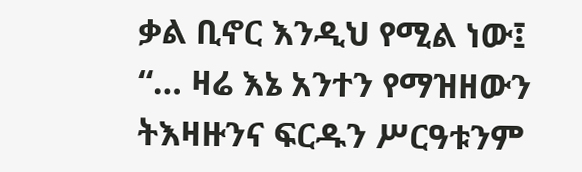ቃል ቢኖር እንዲህ የሚል ነው፤ “… ዛሬ እኔ አንተን የማዝዘውን ትእዛዙንና ፍርዱን ሥርዓቱንም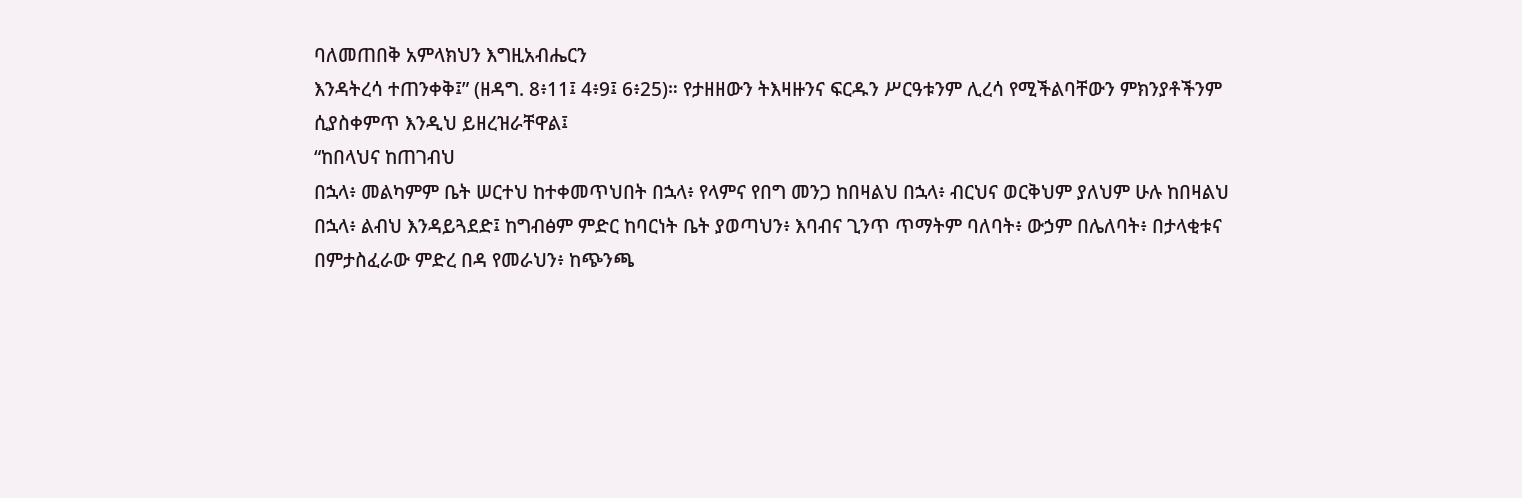ባለመጠበቅ አምላክህን እግዚአብሔርን
እንዳትረሳ ተጠንቀቅ፤” (ዘዳግ. 8፥11፤ 4፥9፤ 6፥25)። የታዘዘውን ትእዛዙንና ፍርዱን ሥርዓቱንም ሊረሳ የሚችልባቸውን ምክንያቶችንም
ሲያስቀምጥ እንዲህ ይዘረዝራቸዋል፤
“ከበላህና ከጠገብህ
በኋላ፥ መልካምም ቤት ሠርተህ ከተቀመጥህበት በኋላ፥ የላምና የበግ መንጋ ከበዛልህ በኋላ፥ ብርህና ወርቅህም ያለህም ሁሉ ከበዛልህ
በኋላ፥ ልብህ እንዳይጓደድ፤ ከግብፅም ምድር ከባርነት ቤት ያወጣህን፥ እባብና ጊንጥ ጥማትም ባለባት፥ ውኃም በሌለባት፥ በታላቂቱና
በምታስፈራው ምድረ በዳ የመራህን፥ ከጭንጫ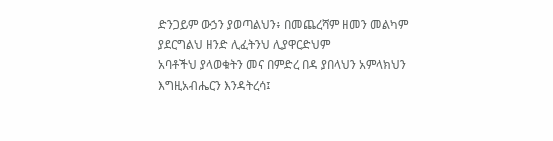ድንጋይም ውኃን ያወጣልህን፥ በመጨረሻም ዘመን መልካም ያደርግልህ ዘንድ ሊፈትንህ ሊያዋርድህም
አባቶችህ ያላወቁትን መና በምድረ በዳ ያበላህን አምላክህን እግዚአብሔርን እንዳትረሳ፤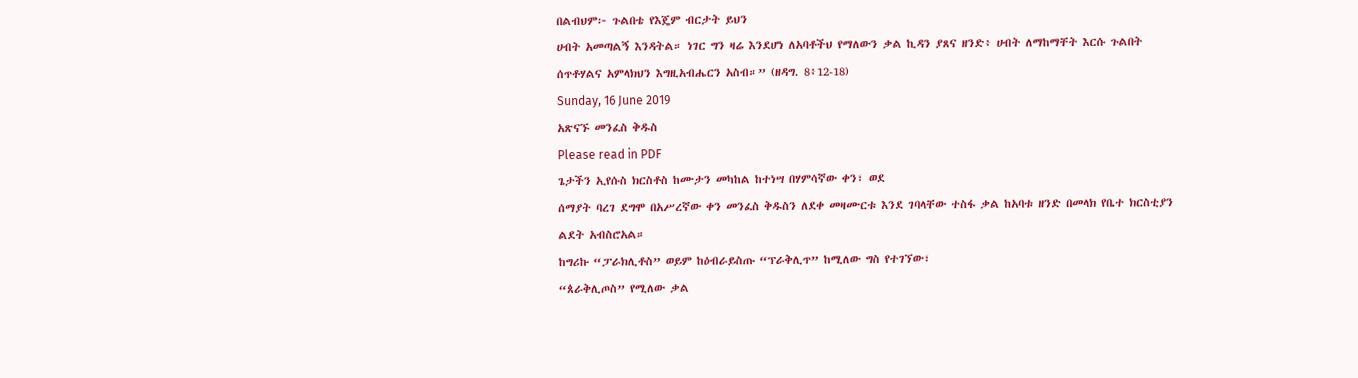በልብህም፦ ጉልበቴ የእጄም ብርታት ይህን
ሀብት አመጣልኝ እንዳትል። ነገር ግን ዛሬ እንደሆነ ለአባቶችህ የማለውን ቃል ኪዳን ያጸና ዘንድ፥ ሀብት ለማከማቸት እርሱ ጉልበት
ሰጥቶሃልና አምላክህን እግዚአብሔርን አስብ።” (ዘዳግ. 8፥12-18)
Sunday, 16 June 2019
አጽናኙ መንፈስ ቅዱስ
Please read in PDF
ጌታችን ኢየሱስ ክርስቶስ ከሙታን መካከል ከተነሣ በሃምሳኛው ቀን፣ ወደ
ሰማያት ባረገ ደግሞ በአሥረኛው ቀን መንፈስ ቅዱስን ለደቀ መዛሙርቱ እንደ ገባላቸው ተስፋ ቃል ከአባቱ ዘንድ በመላክ የቤተ ክርስቲያን
ልደት አብስሮአል።
ከግሪኩ “ፓራክሊቶስ” ወይም ከዕብራይስጡ “ፕራቅሊጥ” ከሚለው ግስ የተገኘው፣
“ጰራቅሊጦስ” የሚለው ቃል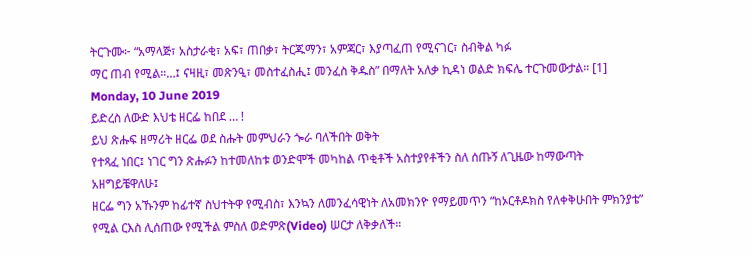ትርጉሙ፦ “አማላጅ፣ አስታራቂ፣ አፍ፣ ጠበቃ፣ ትርጁማን፣ አምጃር፣ እያጣፈጠ የሚናገር፣ ስብቅል ካፉ
ማር ጠብ የሚል።…፤ ናዛዚ፣ መጽንዒ፣ መስተፈስሒ፤ መንፈስ ቅዱስ” በማለት አለቃ ኪዳነ ወልድ ክፍሌ ተርጉመውታል። [1]
Monday, 10 June 2019
ይድረስ ለውድ እህቴ ዘርፌ ከበደ … !
ይህ ጽሑፍ ዘማሪት ዘርፌ ወደ ስሑት መምህራን ጐራ ባለችበት ወቅት
የተጻፈ ነበር፤ ነገር ግን ጽሑፉን ከተመለከቱ ወንድሞች መካከል ጥቂቶች አስተያየቶችን ስለ ሰጡኝ ለጊዜው ከማውጣት አዘግይቼዋለሁ፤
ዘርፌ ግን አኹንም ከፊተኛ ስህተትዋ የሚብስ፣ እንኳን ለመንፈሳዊነት ለአመክንዮ የማይመጥን “ከኦርቶዶክስ የለቀቅሁበት ምክንያቴ”
የሚል ርእስ ሊሰጠው የሚችል ምስለ ወድምጽ(Video) ሠርታ ለቅቃለች።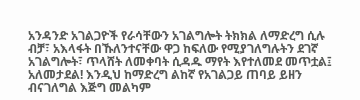አንዳንድ አገልጋዮች የራሳቸውን አገልግሎት ትክክል ለማድረግ ሲሉ
ብቻ፣ አእላፋት በኹለንተናቸው ዋጋ ከፍለው የሚያገለግሉትን ደገኛ አገልግሎት፣ ጥላሸት ለመቀባት ሲዳዱ ማየት እየተለመደ መጥቷል፤
አለመታደል! እንዲህ ከማድረግ ልከኛ የአገልጋይ ጠባይ ይዘን ብናገለግል እጅግ መልካም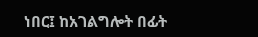ነበር፤ ከአገልግሎት በፊት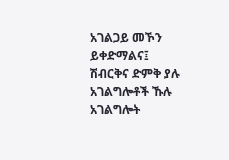አገልጋይ መኾን
ይቀድማልና፤ ሽብርቅና ድምቅ ያሉ አገልግሎቶች ኹሉ አገልግሎት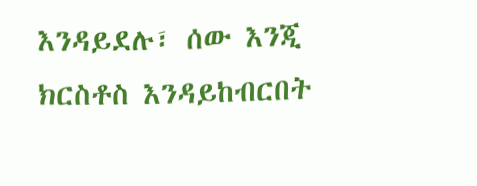እንዳይደሉ፣ ሰው እንጂ ክርስቶስ እንዳይከብርበት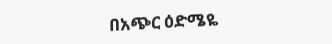በአጭር ዕድሜዬ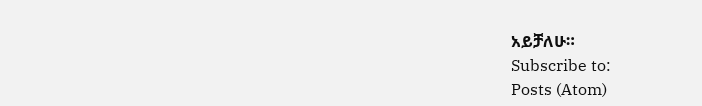አይቻለሁ።
Subscribe to:
Posts (Atom)